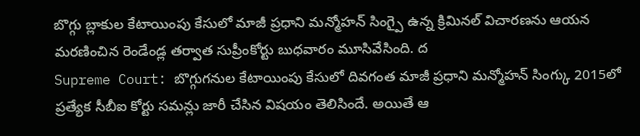బొగ్గు బ్లాకుల కేటాయింపు కేసులో మాజీ ప్రధాని మన్మోహన్ సింగ్పై ఉన్న క్రిమినల్ విచారణను ఆయన మరణించిన రెండేండ్ల తర్వాత సుప్రీంకోర్టు బుధవారం మూసివేసింది. ద
Supreme Court: బొగ్గుగనుల కేటాయింపు కేసులో దివగంత మాజీ ప్రధాని మన్మోహన్ సింగ్కు 2015లో ప్రత్యేక సీబీఐ కోర్టు సమన్లు జారీ చేసిన విషయం తెలిసిందే. అయితే ఆ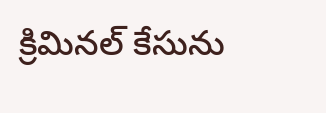క్రిమినల్ కేసును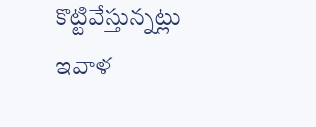కొట్టివేస్తున్నట్లు ఇవాళ